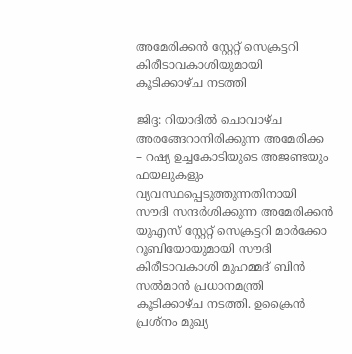അമേരിക്കൻ സ്റ്റേറ്റ് സെക്രട്ടറി കിരീടാവകാശിയുമായി കൂടിക്കാഴ്ച നടത്തി

ജിദ്ദ: റിയാദിൽ ചൊവാഴ്ച അരങ്ങേറാനിരിക്കുന്ന അമേരിക്ക – റഷ്യ ഉച്ചകോടിയുടെ അജണ്ടയും ഫയലുകളും വ്യവസ്ഥപ്പെടുത്തുന്നതിനായി സൗദി സന്ദർശിക്കുന്ന അമേരിക്കൻ യുഎസ് സ്റ്റേറ്റ് സെക്രട്ടറി മാർക്കോ റൂബിയോയുമായി സൗദി കിരീടാവകാശി മുഹമ്മദ് ബിൻ സൽമാൻ പ്രധാനമന്ത്രി കൂടിക്കാഴ്ച നടത്തി. ഉക്രൈൻ പ്രശ്നം മുഖ്യ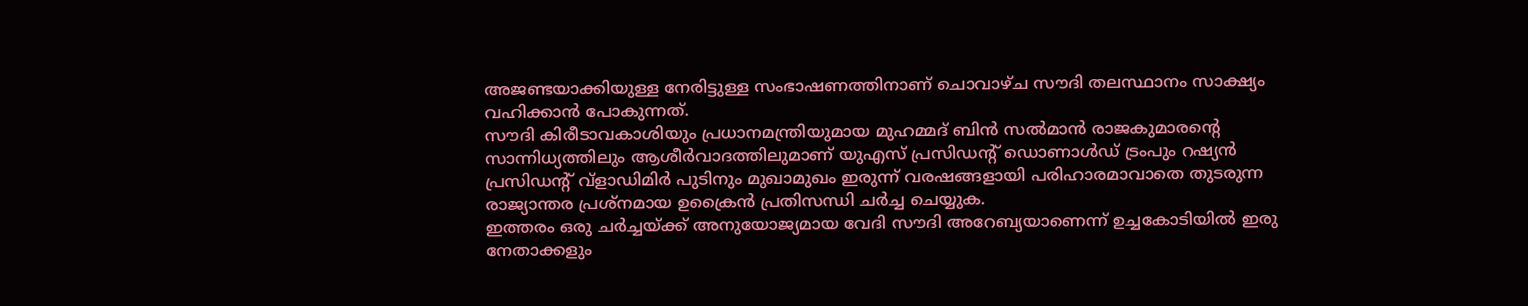അജണ്ടയാക്കിയുള്ള നേരിട്ടുള്ള സംഭാഷണത്തിനാണ് ചൊവാഴ്ച സൗദി തലസ്ഥാനം സാക്ഷ്യം വഹിക്കാൻ പോകുന്നത്.
സൗദി കിരീടാവകാശിയും പ്രധാനമന്ത്രിയുമായ മുഹമ്മദ് ബിൻ സൽമാൻ രാജകുമാരന്റെ സാന്നിധ്യത്തിലും ആശീർവാദത്തിലുമാണ് യുഎസ് പ്രസിഡന്റ് ഡൊണാൾഡ് ട്രംപും റഷ്യൻ പ്രസിഡന്റ് വ്ളാഡിമിർ പുടിനും മുഖാമുഖം ഇരുന്ന് വരഷങ്ങളായി പരിഹാരമാവാതെ തുടരുന്ന രാജ്യാന്തര പ്രശ്നമായ ഉക്രൈൻ പ്രതിസന്ധി ചർച്ച ചെയ്യുക.
ഇത്തരം ഒരു ചർച്ചയ്ക്ക് അനുയോജ്യമായ വേദി സൗദി അറേബ്യയാണെന്ന് ഉച്ചകോടിയിൽ ഇരു നേതാക്കളും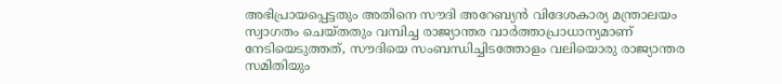അഭിപ്രായപ്പെട്ടതും അതിനെ സൗദി അറേബ്യൻ വിദേശകാര്യ മന്ത്രാലയം സ്വാഗതം ചെയ്തതും വമ്പിച്ച രാജ്യാന്തര വാർത്താപ്രാധാന്യമാണ് നേടിയെടുത്തത്, സൗദിയെ സംബന്ധിച്ചിടത്തോളം വലിയൊരു രാജ്യാന്തര സമിതിയും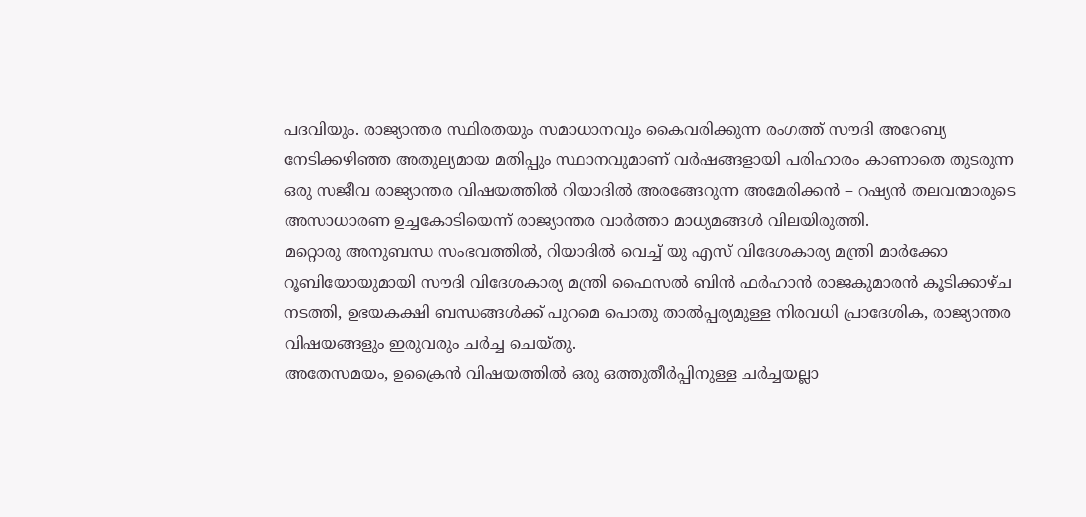പദവിയും. രാജ്യാന്തര സ്ഥിരതയും സമാധാനവും കൈവരിക്കുന്ന രംഗത്ത് സൗദി അറേബ്യ നേടിക്കഴിഞ്ഞ അതുല്യമായ മതിപ്പും സ്ഥാനവുമാണ് വർഷങ്ങളായി പരിഹാരം കാണാതെ തുടരുന്ന ഒരു സജീവ രാജ്യാന്തര വിഷയത്തിൽ റിയാദിൽ അരങ്ങേറുന്ന അമേരിക്കൻ – റഷ്യൻ തലവന്മാരുടെ അസാധാരണ ഉച്ചകോടിയെന്ന് രാജ്യാന്തര വാർത്താ മാധ്യമങ്ങൾ വിലയിരുത്തി.
മറ്റൊരു അനുബന്ധ സംഭവത്തിൽ, റിയാദിൽ വെച്ച് യു എസ് വിദേശകാര്യ മന്ത്രി മാർക്കോ റൂബിയോയുമായി സൗദി വിദേശകാര്യ മന്ത്രി ഫൈസൽ ബിൻ ഫർഹാൻ രാജകുമാരൻ കൂടിക്കാഴ്ച നടത്തി, ഉഭയകക്ഷി ബന്ധങ്ങൾക്ക് പുറമെ പൊതു താൽപ്പര്യമുള്ള നിരവധി പ്രാദേശിക, രാജ്യാന്തര വിഷയങ്ങളും ഇരുവരും ചർച്ച ചെയ്തു.
അതേസമയം, ഉക്രൈൻ വിഷയത്തിൽ ഒരു ഒത്തുതീർപ്പിനുള്ള ചർച്ചയല്ലാ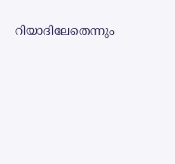റിയാദിലേതെന്നും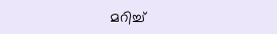മറിച്ച്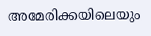അമേരിക്കയിലെയും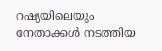റഷ്യയിലെയും നേതാക്കൾ നടത്തിയ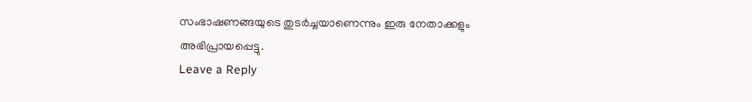സംഭാഷണങ്ങയുടെ തുടർച്ചയാണെന്നും ഇരു നേതാക്കളും അഭിപ്രായപ്പെട്ടു.
Leave a Reply